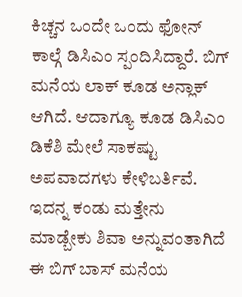ಕಿಚ್ಚನ ಒಂದೇ ಒಂದು ಫೋನ್ ಕಾಲ್ಗೆ ಡಿಸಿಎಂ ಸ್ಪಂದಿಸಿದ್ದಾರೆ. ಬಿಗ್ ಮನೆಯ ಲಾಕ್ ಕೂಡ ಅನ್ಲಾಕ್ ಆಗಿದೆ. ಆದಾಗ್ಯೂ ಕೂಡ ಡಿಸಿಎಂ ಡಿಕೆಶಿ ಮೇಲೆ ಸಾಕಷ್ಟು ಅಪವಾದಗಳು ಕೇಳಿಬರ್ತಿವೆ. ಇದನ್ನ ಕಂಡು ಮತ್ತೇನು ಮಾಡ್ಬೇಕು ಶಿವಾ ಅನ್ನುವಂತಾಗಿದೆ ಈ ಬಿಗ್ ಬಾಸ್ ಮನೆಯ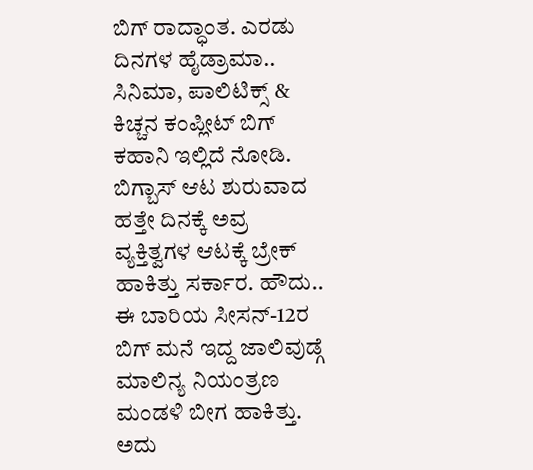ಬಿಗ್ ರಾದ್ಧಾಂತ. ಎರಡು ದಿನಗಳ ಹೈಡ್ರಾಮಾ.. ಸಿನಿಮಾ, ಪಾಲಿಟಿಕ್ಸ್ & ಕಿಚ್ಚನ ಕಂಪ್ಲೀಟ್ ಬಿಗ್ ಕಹಾನಿ ಇಲ್ಲಿದೆ ನೋಡಿ.
ಬಿಗ್ಬಾಸ್ ಆಟ ಶುರುವಾದ ಹತ್ತೇ ದಿನಕ್ಕೆ ಅವ್ರ ವ್ಯಕ್ತಿತ್ವಗಳ ಆಟಕ್ಕೆ ಬ್ರೇಕ್ ಹಾಕಿತ್ತು ಸರ್ಕಾರ. ಹೌದು.. ಈ ಬಾರಿಯ ಸೀಸನ್-12ರ ಬಿಗ್ ಮನೆ ಇದ್ದ ಜಾಲಿವುಡ್ಗೆ ಮಾಲಿನ್ಯ ನಿಯಂತ್ರಣ ಮಂಡಳಿ ಬೀಗ ಹಾಕಿತ್ತು. ಅದು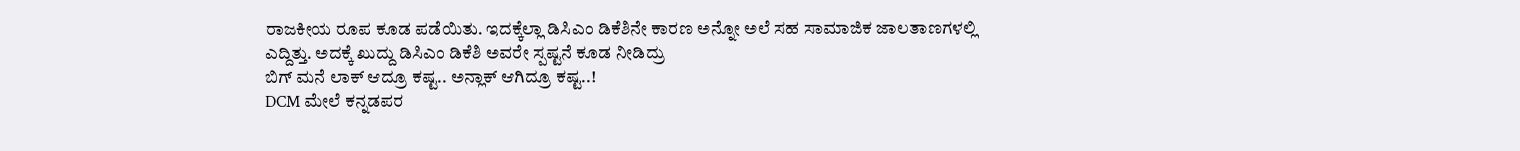ರಾಜಕೀಯ ರೂಪ ಕೂಡ ಪಡೆಯಿತು. ಇದಕ್ಕೆಲ್ಲಾ ಡಿಸಿಎಂ ಡಿಕೆಶಿನೇ ಕಾರಣ ಅನ್ನೋ ಅಲೆ ಸಹ ಸಾಮಾಜಿಕ ಜಾಲತಾಣಗಳಲ್ಲಿ ಎದ್ದಿತ್ತು. ಅದಕ್ಕೆ ಖುದ್ದು ಡಿಸಿಎಂ ಡಿಕೆಶಿ ಅವರೇ ಸ್ಪಷ್ಟನೆ ಕೂಡ ನೀಡಿದ್ರು
ಬಿಗ್ ಮನೆ ಲಾಕ್ ಆದ್ರೂ ಕಷ್ಟ.. ಅನ್ಲಾಕ್ ಆಗಿದ್ರೂ ಕಷ್ಟ..!
DCM ಮೇಲೆ ಕನ್ನಡಪರ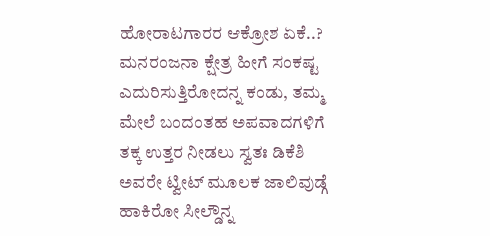ಹೋರಾಟಗಾರರ ಆಕ್ರೋಶ ಏಕೆ..?
ಮನರಂಜನಾ ಕ್ಷೇತ್ರ ಹೀಗೆ ಸಂಕಷ್ಟ ಎದುರಿಸುತ್ತಿರೋದನ್ನ ಕಂಡು, ತಮ್ಮ ಮೇಲೆ ಬಂದಂತಹ ಅಪವಾದಗಳಿಗೆ ತಕ್ಕ ಉತ್ತರ ನೀಡಲು ಸ್ವತಃ ಡಿಕೆಶಿ ಅವರೇ ಟ್ವೀಟ್ ಮೂಲಕ ಜಾಲಿವುಡ್ಗೆ ಹಾಕಿರೋ ಸೀಲ್ಡೌನ್ನ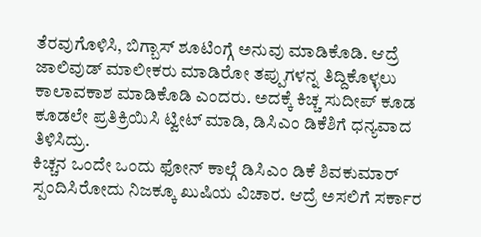ತೆರವುಗೊಳಿಸಿ, ಬಿಗ್ಬಾಸ್ ಶೂಟಿಂಗ್ಗೆ ಅನುವು ಮಾಡಿಕೊಡಿ. ಆದ್ರೆ ಜಾಲಿವುಡ್ ಮಾಲೀಕರು ಮಾಡಿರೋ ತಪ್ಪುಗಳನ್ನ ತಿದ್ದಿಕೊಳ್ಳಲು ಕಾಲಾವಕಾಶ ಮಾಡಿಕೊಡಿ ಎಂದರು. ಅದಕ್ಕೆ ಕಿಚ್ಚ ಸುದೀಪ್ ಕೂಡ ಕೂಡಲೇ ಪ್ರತಿಕ್ರಿಯಿಸಿ ಟ್ವೀಟ್ ಮಾಡಿ, ಡಿಸಿಎಂ ಡಿಕೆಶಿಗೆ ಧನ್ಯವಾದ ತಿಳಿಸಿದ್ರು.
ಕಿಚ್ಚನ ಒಂದೇ ಒಂದು ಫೋನ್ ಕಾಲ್ಗೆ ಡಿಸಿಎಂ ಡಿಕೆ ಶಿವಕುಮಾರ್ ಸ್ಪಂದಿಸಿರೋದು ನಿಜಕ್ಕೂ ಖುಷಿಯ ವಿಚಾರ. ಆದ್ರೆ ಅಸಲಿಗೆ ಸರ್ಕಾರ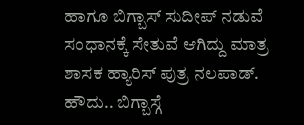ಹಾಗೂ ಬಿಗ್ಬಾಸ್ ಸುದೀಪ್ ನಡುವೆ ಸಂಧಾನಕ್ಕೆ ಸೇತುವೆ ಆಗಿದ್ದು ಮಾತ್ರ ಶಾಸಕ ಹ್ಯಾರಿಸ್ ಪುತ್ರ ನಲಪಾಡ್. ಹೌದು.. ಬಿಗ್ಬಾಸ್ಗೆ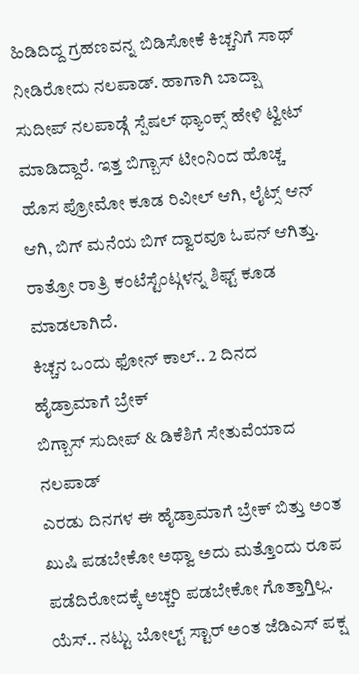ಹಿಡಿದಿದ್ದ ಗ್ರಹಣವನ್ನ ಬಿಡಿಸೋಕೆ ಕಿಚ್ಚನಿಗೆ ಸಾಥ್ ನೀಡಿರೋದು ನಲಪಾಡ್. ಹಾಗಾಗಿ ಬಾದ್ಷಾ ಸುದೀಪ್ ನಲಪಾಡ್ಗೆ ಸ್ಪೆಷಲ್ ಥ್ಯಾಂಕ್ಸ್ ಹೇಳಿ ಟ್ವೀಟ್ ಮಾಡಿದ್ದಾರೆ. ಇತ್ತ ಬಿಗ್ಬಾಸ್ ಟೀಂನಿಂದ ಹೊಚ್ಚ ಹೊಸ ಪ್ರೋಮೋ ಕೂಡ ರಿವೀಲ್ ಆಗಿ, ಲೈಟ್ಸ್ ಆನ್ ಆಗಿ, ಬಿಗ್ ಮನೆಯ ಬಿಗ್ ದ್ವಾರವೂ ಓಪನ್ ಆಗಿತ್ತು. ರಾತ್ರೋ ರಾತ್ರಿ ಕಂಟೆಸ್ಟೆಂಟ್ಗಳನ್ನ ಶಿಫ್ಟ್ ಕೂಡ ಮಾಡಲಾಗಿದೆ.
ಕಿಚ್ಚನ ಒಂದು ಫೋನ್ ಕಾಲ್.. 2 ದಿನದ ಹೈಡ್ರಾಮಾಗೆ ಬ್ರೇಕ್
ಬಿಗ್ಬಾಸ್ ಸುದೀಪ್ & ಡಿಕೆಶಿಗೆ ಸೇತುವೆಯಾದ ನಲಪಾಡ್
ಎರಡು ದಿನಗಳ ಈ ಹೈಡ್ರಾಮಾಗೆ ಬ್ರೇಕ್ ಬಿತ್ತು ಅಂತ ಖುಷಿ ಪಡಬೇಕೋ ಅಥ್ವಾ ಅದು ಮತ್ತೊಂದು ರೂಪ ಪಡೆದಿರೋದಕ್ಕೆ ಅಚ್ಚರಿ ಪಡಬೇಕೋ ಗೊತ್ತಾಗ್ತಿಲ್ಲ. ಯೆಸ್.. ನಟ್ಟು ಬೋಲ್ಟ್ ಸ್ಟಾರ್ ಅಂತ ಜೆಡಿಎಸ್ ಪಕ್ಷ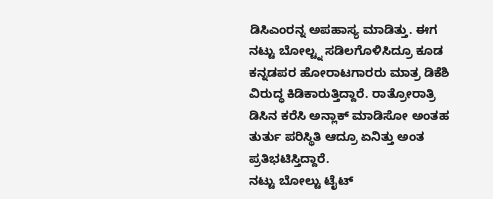ಡಿಸಿಎಂರನ್ನ ಅಪಹಾಸ್ಯ ಮಾಡಿತ್ತು. ಈಗ ನಟ್ಟು ಬೋಲ್ಟ್ನ ಸಡಿಲಗೊಳಿಸಿದ್ರೂ ಕೂಡ ಕನ್ನಡಪರ ಹೋರಾಟಗಾರರು ಮಾತ್ರ ಡಿಕೆಶಿ ವಿರುದ್ಧ ಕಿಡಿಕಾರುತ್ತಿದ್ದಾರೆ. ರಾತ್ರೋರಾತ್ರಿ ಡಿಸಿನ ಕರೆಸಿ ಅನ್ಲಾಕ್ ಮಾಡಿಸೋ ಅಂತಹ ತುರ್ತು ಪರಿಸ್ಥಿತಿ ಆದ್ರೂ ಏನಿತ್ತು ಅಂತ ಪ್ರತಿಭಟಿಸ್ತಿದ್ದಾರೆ.
ನಟ್ಟು ಬೋಲ್ಟು ಟೈಟ್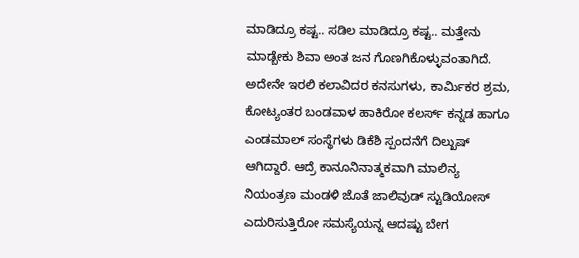ಮಾಡಿದ್ರೂ ಕಷ್ಟ.. ಸಡಿಲ ಮಾಡಿದ್ರೂ ಕಷ್ಟ.. ಮತ್ತೇನು ಮಾಡ್ಬೇಕು ಶಿವಾ ಅಂತ ಜನ ಗೊಣಗಿಕೊಳ್ಳುವಂತಾಗಿದೆ. ಅದೇನೇ ಇರಲಿ ಕಲಾವಿದರ ಕನಸುಗಳು, ಕಾರ್ಮಿಕರ ಶ್ರಮ, ಕೋಟ್ಯಂತರ ಬಂಡವಾಳ ಹಾಕಿರೋ ಕಲರ್ಸ್ ಕನ್ನಡ ಹಾಗೂ ಎಂಡಮಾಲ್ ಸಂಸ್ಥೆಗಳು ಡಿಕೆಶಿ ಸ್ಪಂದನೆಗೆ ದಿಲ್ಖುಷ್ ಆಗಿದ್ದಾರೆ. ಆದ್ರೆ ಕಾನೂನಿನಾತ್ಮಕವಾಗಿ ಮಾಲಿನ್ಯ ನಿಯಂತ್ರಣ ಮಂಡಳಿ ಜೊತೆ ಜಾಲಿವುಡ್ ಸ್ಟುಡಿಯೋಸ್ ಎದುರಿಸುತ್ತಿರೋ ಸಮಸ್ಯೆಯನ್ನ ಆದಷ್ಟು ಬೇಗ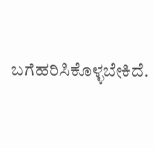ಬಗೆಹರಿಸಿಕೊಳ್ಳಬೇಕಿದೆ.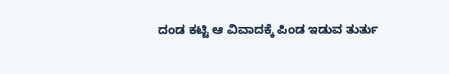ದಂಡ ಕಟ್ಟಿ ಆ ವಿವಾದಕ್ಕೆ ಪಿಂಡ ಇಡುವ ತುರ್ತು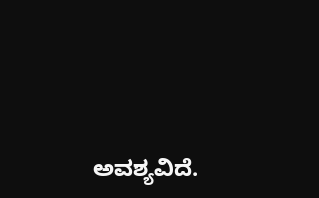ಅವಶ್ಯವಿದೆ.